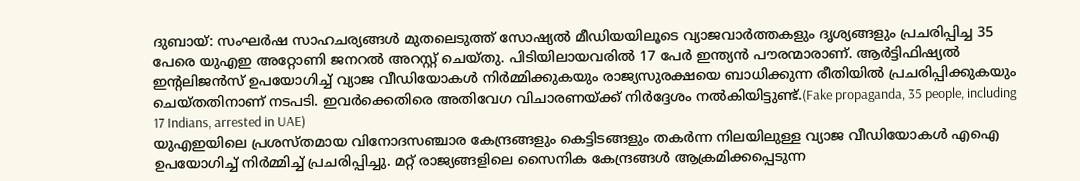ദുബായ്: സംഘർഷ സാഹചര്യങ്ങൾ മുതലെടുത്ത് സോഷ്യൽ മീഡിയയിലൂടെ വ്യാജവാർത്തകളും ദൃശ്യങ്ങളും പ്രചരിപ്പിച്ച 35 പേരെ യുഎഇ അറ്റോണി ജനറൽ അറസ്റ്റ് ചെയ്തു. പിടിയിലായവരിൽ 17 പേർ ഇന്ത്യൻ പൗരന്മാരാണ്. ആർട്ടിഫിഷ്യൽ ഇന്റലിജൻസ് ഉപയോഗിച്ച് വ്യാജ വീഡിയോകൾ നിർമ്മിക്കുകയും രാജ്യസുരക്ഷയെ ബാധിക്കുന്ന രീതിയിൽ പ്രചരിപ്പിക്കുകയും ചെയ്തതിനാണ് നടപടി. ഇവർക്കെതിരെ അതിവേഗ വിചാരണയ്ക്ക് നിർദ്ദേശം നൽകിയിട്ടുണ്ട്.(Fake propaganda, 35 people, including 17 Indians, arrested in UAE)
യുഎഇയിലെ പ്രശസ്തമായ വിനോദസഞ്ചാര കേന്ദ്രങ്ങളും കെട്ടിടങ്ങളും തകർന്ന നിലയിലുള്ള വ്യാജ വീഡിയോകൾ എഐ ഉപയോഗിച്ച് നിർമ്മിച്ച് പ്രചരിപ്പിച്ചു. മറ്റ് രാജ്യങ്ങളിലെ സൈനിക കേന്ദ്രങ്ങൾ ആക്രമിക്കപ്പെടുന്ന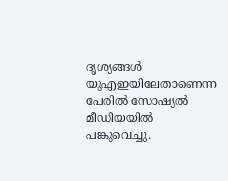ദൃശ്യങ്ങൾ യുഎഇയിലേതാണെന്ന പേരിൽ സോഷ്യൽ മീഡിയയിൽ പങ്കുവെച്ചു.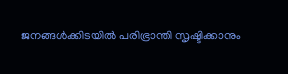ജനങ്ങൾക്കിടയിൽ പരിഭ്രാന്തി സൃഷ്ടിക്കാനും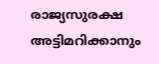രാജ്യസുരക്ഷ അട്ടിമറിക്കാനും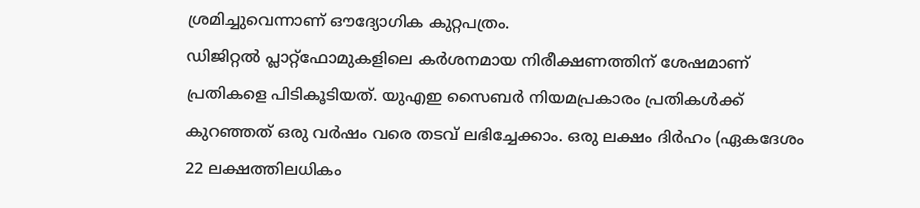ശ്രമിച്ചുവെന്നാണ് ഔദ്യോഗിക കുറ്റപത്രം.
ഡിജിറ്റൽ പ്ലാറ്റ്ഫോമുകളിലെ കർശനമായ നിരീക്ഷണത്തിന് ശേഷമാണ് പ്രതികളെ പിടികൂടിയത്. യുഎഇ സൈബർ നിയമപ്രകാരം പ്രതികൾക്ക് കുറഞ്ഞത് ഒരു വർഷം വരെ തടവ് ലഭിച്ചേക്കാം. ഒരു ലക്ഷം ദിർഹം (ഏകദേശം 22 ലക്ഷത്തിലധികം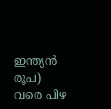ഇന്ത്യൻ രൂപ) വരെ പിഴ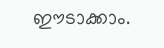ഈടാക്കാം.